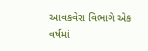આવકવેરા વિભાગે એક વર્ષમાં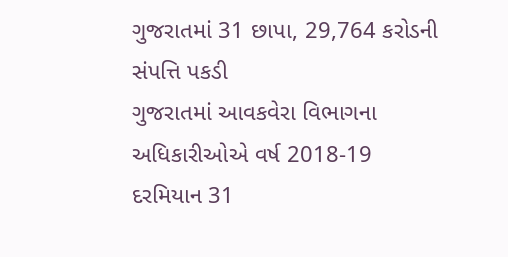ગુજરાતમાં 31 છાપા, 29,764 કરોડની સંપત્તિ પકડી
ગુજરાતમાં આવકવેરા વિભાગના અધિકારીઓએ વર્ષ 2018-19 દરમિયાન 31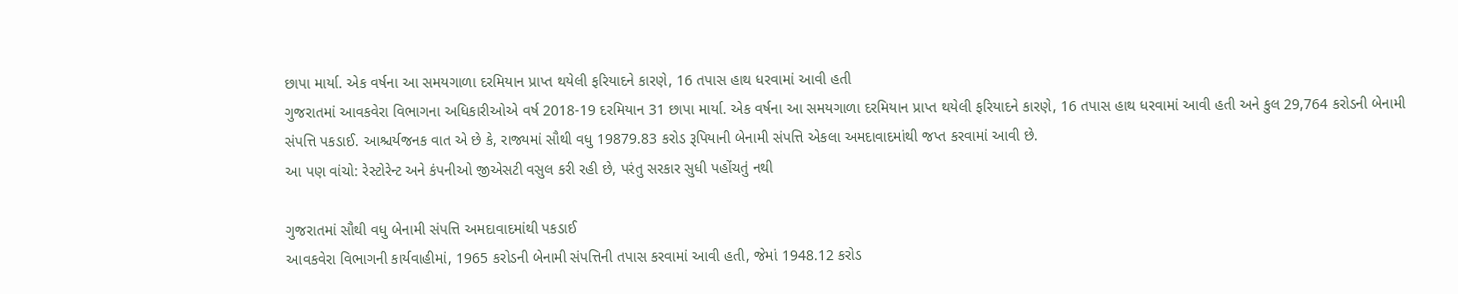છાપા માર્યા. એક વર્ષના આ સમયગાળા દરમિયાન પ્રાપ્ત થયેલી ફરિયાદને કારણે, 16 તપાસ હાથ ધરવામાં આવી હતી
ગુજરાતમાં આવકવેરા વિભાગના અધિકારીઓએ વર્ષ 2018-19 દરમિયાન 31 છાપા માર્યા. એક વર્ષના આ સમયગાળા દરમિયાન પ્રાપ્ત થયેલી ફરિયાદને કારણે, 16 તપાસ હાથ ધરવામાં આવી હતી અને કુલ 29,764 કરોડની બેનામી સંપત્તિ પકડાઈ. આશ્ચર્યજનક વાત એ છે કે, રાજ્યમાં સૌથી વધુ 19879.83 કરોડ રૂપિયાની બેનામી સંપત્તિ એકલા અમદાવાદમાંથી જપ્ત કરવામાં આવી છે.
આ પણ વાંચો: રેસ્ટોરેન્ટ અને કંપનીઓ જીએસટી વસુલ કરી રહી છે, પરંતુ સરકાર સુધી પહોંચતું નથી

ગુજરાતમાં સૌથી વધુ બેનામી સંપત્તિ અમદાવાદમાંથી પકડાઈ
આવકવેરા વિભાગની કાર્યવાહીમાં, 1965 કરોડની બેનામી સંપત્તિની તપાસ કરવામાં આવી હતી, જેમાં 1948.12 કરોડ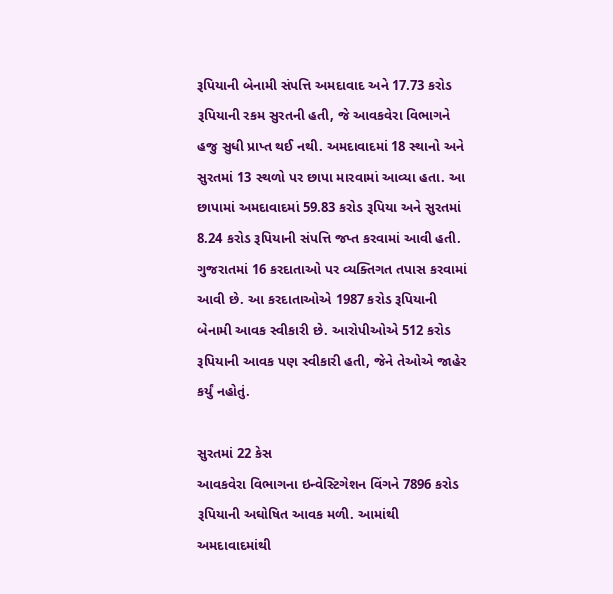રૂપિયાની બેનામી સંપત્તિ અમદાવાદ અને 17.73 કરોડ રૂપિયાની રકમ સુરતની હતી, જે આવકવેરા વિભાગને હજુ સુધી પ્રાપ્ત થઈ નથી. અમદાવાદમાં 18 સ્થાનો અને સુરતમાં 13 સ્થળો પર છાપા મારવામાં આવ્યા હતા. આ છાપામાં અમદાવાદમાં 59.83 કરોડ રૂપિયા અને સુરતમાં 8.24 કરોડ રૂપિયાની સંપત્તિ જપ્ત કરવામાં આવી હતી. ગુજરાતમાં 16 કરદાતાઓ પર વ્યક્તિગત તપાસ કરવામાં આવી છે. આ કરદાતાઓએ 1987 કરોડ રૂપિયાની બેનામી આવક સ્વીકારી છે. આરોપીઓએ 512 કરોડ રૂપિયાની આવક પણ સ્વીકારી હતી, જેને તેઓએ જાહેર કર્યું નહોતું.

સુરતમાં 22 કેસ
આવકવેરા વિભાગના ઇન્વેસ્ટિગેશન વિંગને 7896 કરોડ રૂપિયાની અઘોષિત આવક મળી. આમાંથી અમદાવાદમાંથી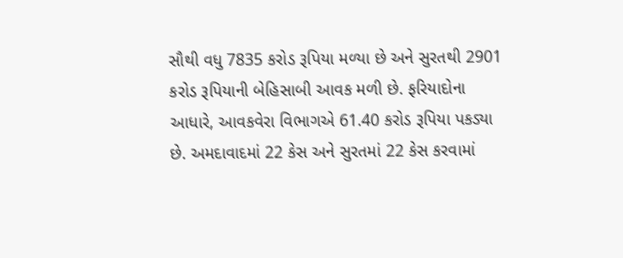સૌથી વધુ 7835 કરોડ રૂપિયા મળ્યા છે અને સુરતથી 2901 કરોડ રૂપિયાની બેહિસાબી આવક મળી છે. ફરિયાદોના આધારે, આવકવેરા વિભાગએ 61.40 કરોડ રૂપિયા પકડ્યા છે. અમદાવાદમાં 22 કેસ અને સુરતમાં 22 કેસ કરવામાં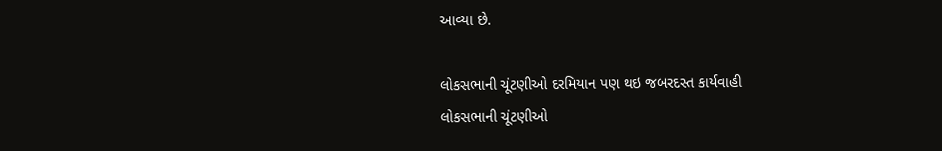આવ્યા છે.

લોકસભાની ચૂંટણીઓ દરમિયાન પણ થઇ જબરદસ્ત કાર્યવાહી
લોકસભાની ચૂંટણીઓ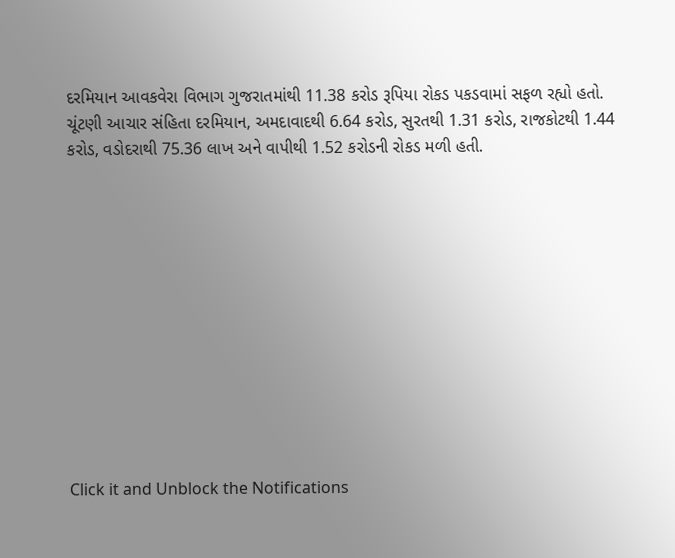દરમિયાન આવકવેરા વિભાગ ગુજરાતમાંથી 11.38 કરોડ રૂપિયા રોકડ પકડવામાં સફળ રહ્યો હતો. ચૂંટણી આચાર સંહિતા દરમિયાન, અમદાવાદથી 6.64 કરોડ, સુરતથી 1.31 કરોડ, રાજકોટથી 1.44 કરોડ, વડોદરાથી 75.36 લાખ અને વાપીથી 1.52 કરોડની રોકડ મળી હતી.












Click it and Unblock the Notifications